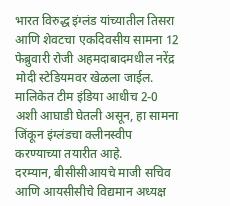भारत विरुद्ध इंग्लंड यांच्यातील तिसरा आणि शेवटचा एकदिवसीय सामना 12 फेब्रुवारी रोजी अहमदाबादमधील नरेंद्र मोदी स्टेडियमवर खेळला जाईल. मालिकेत टीम इंडिया आधीच 2-0 अशी आघाडी घेतली असून, हा सामना जिंकून इंग्लंडचा क्लीनस्वीप करण्याच्या तयारीत आहे.
दरम्यान, बीसीसीआयचे माजी सचिव आणि आयसीसीचे विद्यमान अध्यक्ष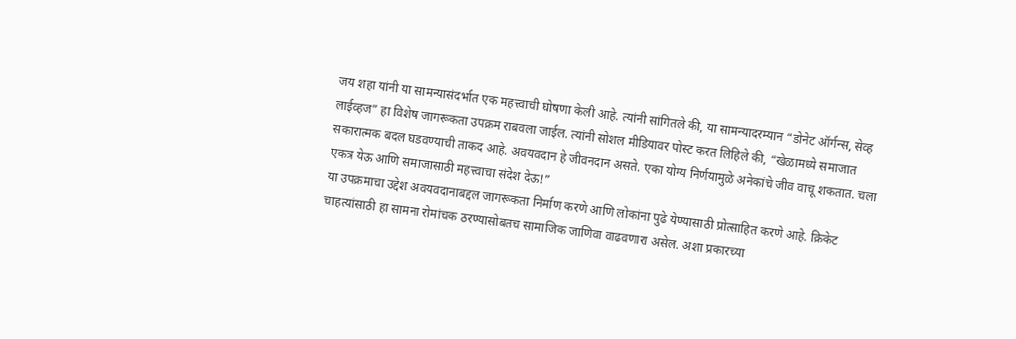जय शहा यांनी या सामन्यासंदर्भात एक महत्त्वाची घोषणा केली आहे. त्यांनी सांगितले की, या सामन्यादरम्यान “डोनेट ऑर्गन्स, सेव्ह लाईव्हज” हा विशेष जागरूकता उपक्रम राबवला जाईल. त्यांनी सोशल मीडियावर पोस्ट करत लिहिले की, “खेळामध्ये समाजात सकारात्मक बदल घडवण्याची ताकद आहे. अवयवदान हे जीवनदान असते. एका योग्य निर्णयामुळे अनेकांचे जीव वाचू शकतात. चला एकत्र येऊ आणि समाजासाठी महत्त्वाचा संदेश देऊ!”
या उपक्रमाचा उद्देश अवयवदानाबद्दल जागरूकता निर्माण करणे आणि लोकांना पुढे येण्यासाठी प्रोत्साहित करणे आहे. क्रिकेट चाहत्यांसाठी हा सामना रोमांचक ठरण्यासोबतच सामाजिक जाणिवा वाढवणारा असेल. अशा प्रकारच्या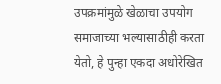उपक्रमांमुळे खेळाचा उपयोग समाजाच्या भल्यासाठीही करता येतो, हे पुन्हा एकदा अधोरेखित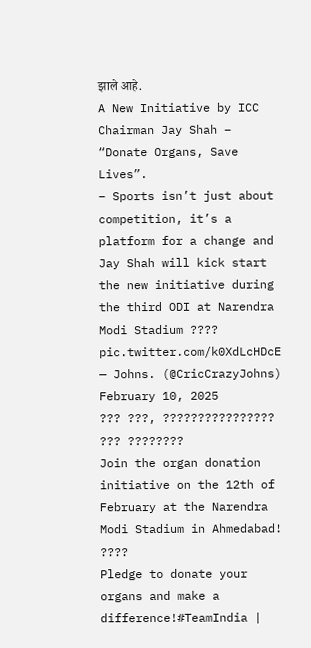झाले आहे.
A New Initiative by ICC Chairman Jay Shah – “Donate Organs, Save Lives”.
– Sports isn’t just about competition, it’s a platform for a change and Jay Shah will kick start the new initiative during the third ODI at Narendra Modi Stadium ???? pic.twitter.com/k0XdLcHDcE
— Johns. (@CricCrazyJohns) February 10, 2025
??? ???, ???????????????? ??? ????????
Join the organ donation initiative on the 12th of February at the Narendra Modi Stadium in Ahmedabad! ????
Pledge to donate your organs and make a difference!#TeamIndia |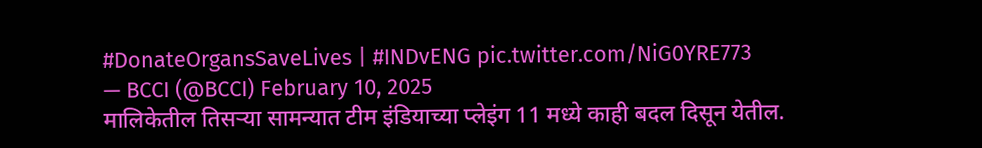#DonateOrgansSaveLives | #INDvENG pic.twitter.com/NiG0YRE773
— BCCI (@BCCI) February 10, 2025
मालिकेतील तिसऱ्या सामन्यात टीम इंडियाच्या प्लेइंग 11 मध्ये काही बदल दिसून येतील.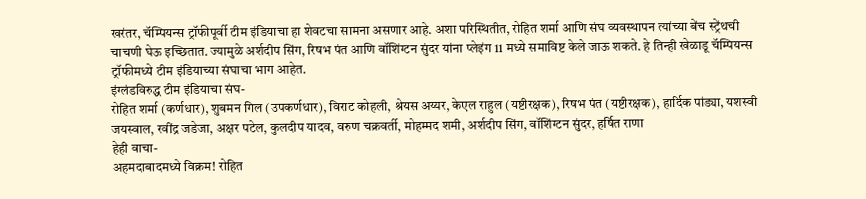खरंतर, चॅम्पियन्स ट्रॉफीपूर्वी टीम इंडियाचा हा शेवटचा सामना असणार आहे. अशा परिस्थितीत, रोहित शर्मा आणि संघ व्यवस्थापन त्यांच्या बेंच स्ट्रेंथची चाचणी घेऊ इच्छितात. ज्यामुळे अर्शदीप सिंग, रिषभ पंत आणि वॉशिंग्टन सुंदर यांना प्लेइंग 11 मध्ये समाविष्ट केले जाऊ शकते. हे तिन्ही खेळाडू चॅम्पियन्स ट्रॉफीमध्ये टीम इंडियाच्या संघाचा भाग आहेत.
इंग्लंडविरुद्ध टीम इंडियाचा संघ-
रोहित शर्मा (कर्णधार), शुबमन गिल (उपकर्णधार), विराट कोहली, श्रेयस अय्यर, केएल राहुल (यष्टीरक्षक), रिषभ पंत (यष्टीरक्षक), हार्दिक पांड्या, यशस्वी जयस्वाल, रवींद्र जडेजा, अक्षर पटेल, कुलदीप यादव, वरुण चक्रवर्ती, मोहम्मद शमी, अर्शदीप सिंग, वॉशिंग्टन सुंदर, हर्षित राणा
हेही वाचा-
अहमदाबादमध्ये विक्रम! रोहित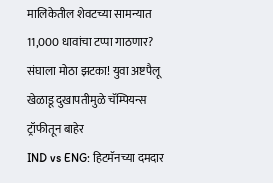मालिकेतील शेवटच्या सामन्यात 11,000 धावांचा टप्पा गाठणार?
संघाला मोठा झटका! युवा अष्टपैलू खेळाडू दुखापतीमुळे चॅम्पियन्स ट्रॉफीतून बाहेर
IND vs ENG: हिटमॅनच्या दमदार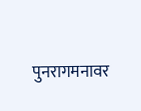पुनरागमनावर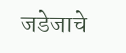जडेजाचे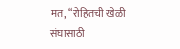मत, “रोहितची खेळी संघासाठी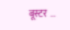बूस्टर …